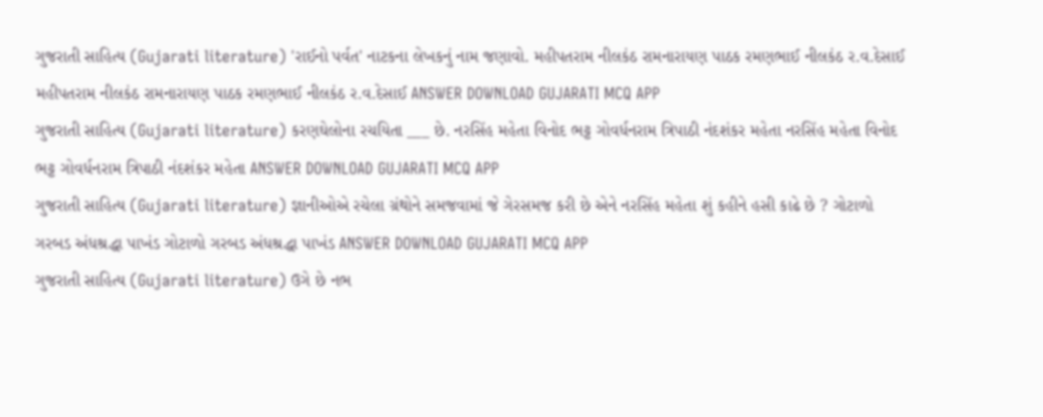ગુજરાતી સાહિત્ય (Gujarati literature) 'રાઈનો પર્વત' નાટકના લેખકનું નામ જણાવો. મહીપતરામ નીલકંઠ રામનારાયણ પાઠક રમણભાઈ નીલકંઠ ર.વ.દેસાઈ મહીપતરામ નીલકંઠ રામનારાયણ પાઠક રમણભાઈ નીલકંઠ ર.વ.દેસાઈ ANSWER DOWNLOAD GUJARATI MCQ APP
ગુજરાતી સાહિત્ય (Gujarati literature) કરણઘેલોના રચયિતા ___ છે. નરસિંહ મહેતા વિનોદ ભટ્ટ ગોવર્ધનરામ ત્રિપાઠી નંદશંકર મહેતા નરસિંહ મહેતા વિનોદ ભટ્ટ ગોવર્ધનરામ ત્રિપાઠી નંદશંકર મહેતા ANSWER DOWNLOAD GUJARATI MCQ APP
ગુજરાતી સાહિત્ય (Gujarati literature) જ્ઞાનીઓએ રચેલા ગ્રંથોને સમજવામાં જે ગેરસમજ કરી છે એને નરસિંહ મહેતા શું કહીને હસી કાઢે છે ? ગોટાળો ગરબડ અંધશ્રદ્ધા પાખંડ ગોટાળો ગરબડ અંધશ્રદ્ધા પાખંડ ANSWER DOWNLOAD GUJARATI MCQ APP
ગુજરાતી સાહિત્ય (Gujarati literature) ઉગે છે નભ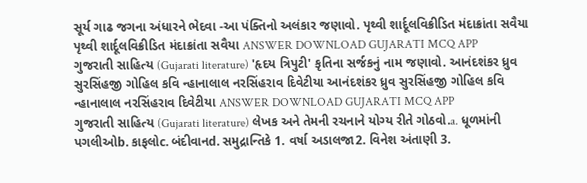સૂર્ય ગાઢ જગના અંધારને ભેદવા -આ પંક્તિનો અલંકાર જણાવો. પૃથ્વી શાર્દૂલવિક્રીડિત મંદાક્રાંતા સવૈયા પૃથ્વી શાર્દૂલવિક્રીડિત મંદાક્રાંતા સવૈયા ANSWER DOWNLOAD GUJARATI MCQ APP
ગુજરાતી સાહિત્ય (Gujarati literature) 'હૃદય ત્રિપુટી' કૃતિના સર્જકનું નામ જણાવો. આનંદશંકર ધ્રુવ સુરસિંહજી ગોહિલ કવિ ન્હાનાલાલ નરસિંહરાવ દિવેટીયા આનંદશંકર ધ્રુવ સુરસિંહજી ગોહિલ કવિ ન્હાનાલાલ નરસિંહરાવ દિવેટીયા ANSWER DOWNLOAD GUJARATI MCQ APP
ગુજરાતી સાહિત્ય (Gujarati literature) લેખક અને તેમની રચનાને યોગ્ય રીતે ગોઠવો.a. ધૂળમાંની પગલીઓb. કાફલોc. બંદીવાનd. સમુદ્રાન્તિકે 1. વર્ષા અડાલજા2. વિનેશ અંતાણી 3.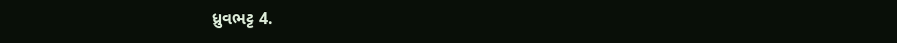ધ્રુવભટ્ટ 4.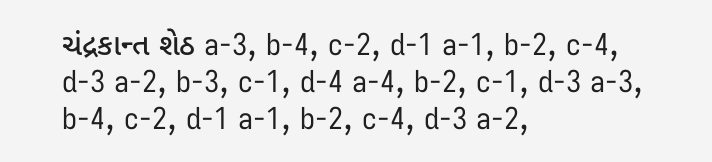ચંદ્રકાન્ત શેઠ a-3, b-4, c-2, d-1 a-1, b-2, c-4, d-3 a-2, b-3, c-1, d-4 a-4, b-2, c-1, d-3 a-3, b-4, c-2, d-1 a-1, b-2, c-4, d-3 a-2,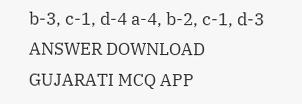b-3, c-1, d-4 a-4, b-2, c-1, d-3 ANSWER DOWNLOAD GUJARATI MCQ APP